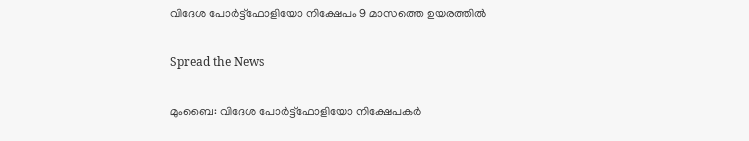വിദേശ പോര്‍ട്ട്‌ഫോളിയോ നിക്ഷേപം 9 മാസത്തെ ഉയരത്തില്‍

Spread the News

മുംബൈ: വിദേശ പോര്‍ട്ട്‌ഫോളിയോ നിക്ഷേപകര്‍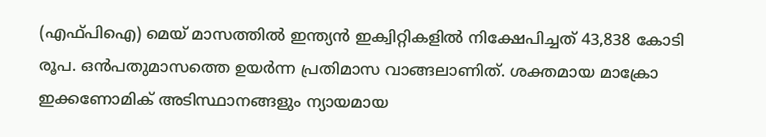(എഫ്പിഐ) മെയ് മാസത്തില്‍ ഇന്ത്യന്‍ ഇക്വിറ്റികളില്‍ നിക്ഷേപിച്ചത് 43,838 കോടി രൂപ. ഒന്‍പതുമാസത്തെ ഉയര്‍ന്ന പ്രതിമാസ വാങ്ങലാണിത്. ശക്തമായ മാക്രോ ഇക്കണോമിക് അടിസ്ഥാനങ്ങളും ന്യായമായ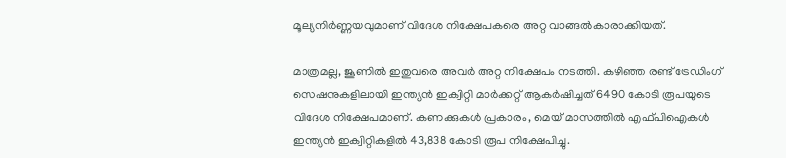മൂല്യനിര്‍ണ്ണയവുമാണ് വിദേശ നിക്ഷേപകരെ അറ്റ വാങ്ങല്‍കാരാക്കിയത്.

മാത്രമല്ല, ജൂണില്‍ ഇതുവരെ അവര്‍ അറ്റ നിക്ഷേപം നടത്തി. കഴിഞ്ഞ രണ്ട് ട്രേഡിംഗ് സെഷനുകളിലായി ഇന്ത്യന്‍ ഇക്വിറ്റി മാര്‍ക്കറ്റ് ആകര്‍ഷിച്ചത് 6490 കോടി രൂപയുടെ വിദേശ നിക്ഷേപമാണ്. കണക്കുകള്‍ പ്രകാരം, മെയ് മാസത്തില്‍ എഫ്പിഐകള്‍ ഇന്ത്യന്‍ ഇക്വിറ്റികളില്‍ 43,838 കോടി രൂപ നിക്ഷേപിച്ചു.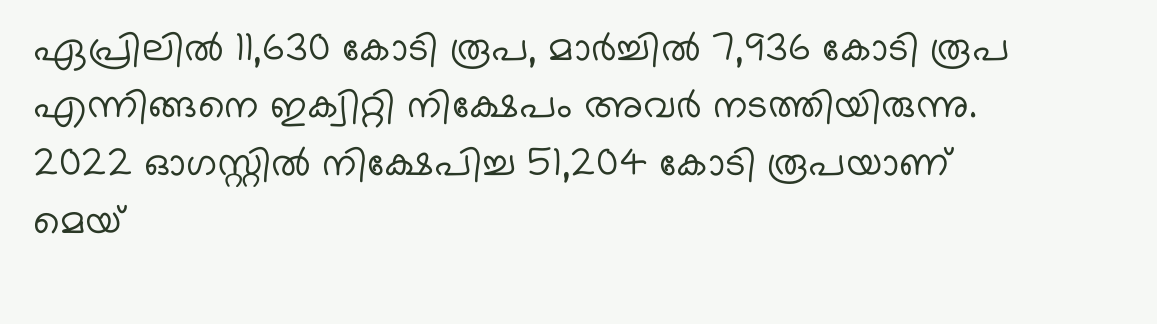ഏപ്രിലില്‍ 11,630 കോടി രൂപ, മാര്‍ച്ചില്‍ 7,936 കോടി രൂപ എന്നിങ്ങനെ ഇക്വിറ്റി നിക്ഷേപം അവര്‍ നടത്തിയിരുന്നു. 2022 ഓഗസ്റ്റില്‍ നിക്ഷേപിച്ച 51,204 കോടി രൂപയാണ് മെയ്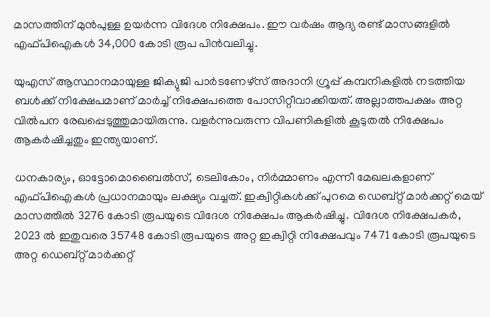മാസത്തിന് മുന്‍പുള്ള ഉയര്‍ന്ന വിദേശ നിക്ഷേപം. ഈ വര്‍ഷം ആദ്യ രണ്ട് മാസങ്ങളില്‍ എഫ്പിഐകള്‍ 34,000 കോടി രൂപ പിന്‍വലിച്ചു.

യുഎസ് ആസ്ഥാനമായുള്ള ജിക്യുജി പാര്‍ടണേഴ്‌സ് അദാനി ഗ്രൂപ്പ് കമ്പനികളില്‍ നടത്തിയ ബള്‍ക്ക് നിക്ഷേപമാണ് മാര്‍ച്ച് നിക്ഷേപത്തെ പോസിറ്റീവാക്കിയത്. അല്ലാത്തപക്ഷം അറ്റ വില്‍പന രേഖപ്പെടുത്തുമായിരുന്നു. വളര്‍ന്നുവരുന്ന വിപണികളില്‍ കൂടുതല്‍ നിക്ഷേപം ആകര്‍ഷിച്ചതും ഇന്ത്യയാണ്.

ധനകാര്യം, ഓട്ടോമൊബൈല്‍സ്, ടെലികോം, നിര്‍മ്മാണം എന്നീ മേഖലകളാണ് എഫ്പിഐകള്‍ പ്രധാനമായും ലക്ഷ്യം വച്ചത്. ഇക്വിറ്റികള്‍ക്ക് പുറമെ ഡെബ്റ്റ് മാര്‍ക്കറ്റ് മെയ് മാസത്തില്‍ 3276 കോടി രൂപയുടെ വിദേശ നിക്ഷേപം ആകര്‍ഷിച്ചു. വിദേശ നിക്ഷേപകര്‍, 2023 ല്‍ ഇതുവരെ 35748 കോടി രൂപയുടെ അറ്റ ഇക്വിറ്റി നിക്ഷേപവും 7471 കോടി രൂപയുടെ അറ്റ ഡെബ്റ്റ് മാര്‍ക്കറ്റ്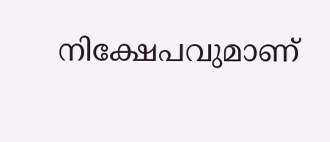നിക്ഷേപവുമാണ്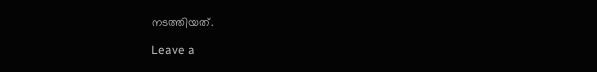നടത്തിയത്.

Leave a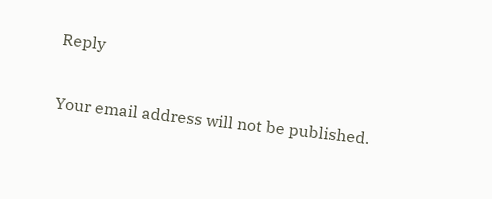Reply

Your email address will not be published.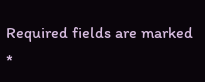Required fields are marked *